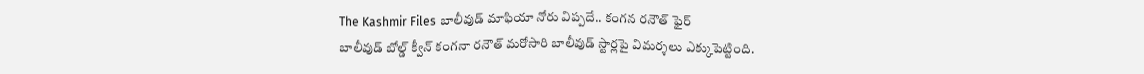The Kashmir Files బాలీవుడ్ మాఫియా నోరు విప్పదే.. కంగన రనౌత్ ఫైర్
బాలీవుడ్ బోల్డ్ క్వీన్ కంగనా రనౌత్ మరోసారి బాలీవుడ్ స్టార్లపై విమర్శలు ఎక్కుపెట్టింది.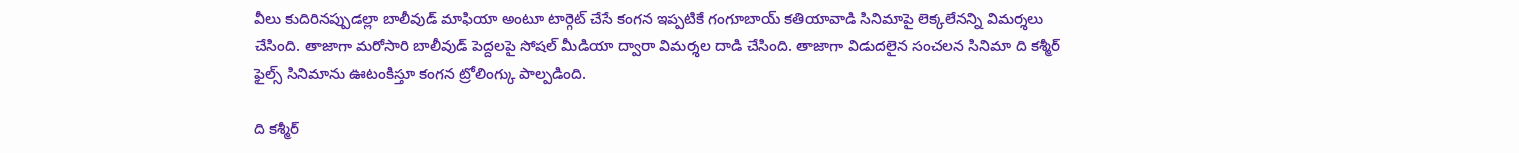వీలు కుదిరినప్పుడల్లా బాలీవుడ్ మాఫియా అంటూ టార్గెట్ చేసే కంగన ఇప్పటికే గంగూబాయ్ కతియావాడి సినిమాపై లెక్కలేనన్ని విమర్శలు చేసింది. తాజాగా మరోసారి బాలీవుడ్ పెద్దలపై సోషల్ మీడియా ద్వారా విమర్శల దాడి చేసింది. తాజాగా విడుదలైన సంచలన సినిమా ది కశ్మీర్ ఫైల్స్ సినిమాను ఊటంకిస్తూ కంగన ట్రోలింగ్కు పాల్పడింది.

ది కశ్మీర్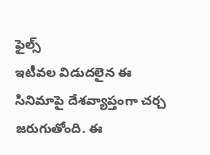ఫైల్స్
ఇటీవల విడుదలైన ఈ సినిమాపై దేశవ్యాప్తంగా చర్చ జరుగుతోంది. ఈ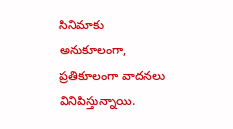సినిమాకు అనుకూలంగా, ప్రతికూలంగా వాదనలు వినిపిస్తున్నాయి.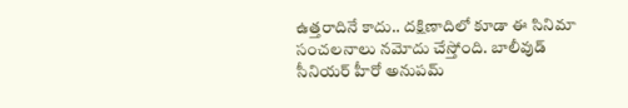ఉత్తరాదినే కాదు.. దక్షిణాదిలో కూడా ఈ సినిమా సంచలనాలు నమోదు చేస్తోంది. బాలీవుడ్ సీనియర్ హీరో అనుపమ్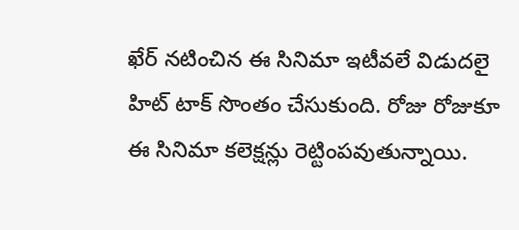ఖేర్ నటించిన ఈ సినిమా ఇటీవలే విడుదలై హిట్ టాక్ సొంతం చేసుకుంది. రోజు రోజుకూ ఈ సినిమా కలెక్షన్లు రెట్టింపవుతున్నాయి.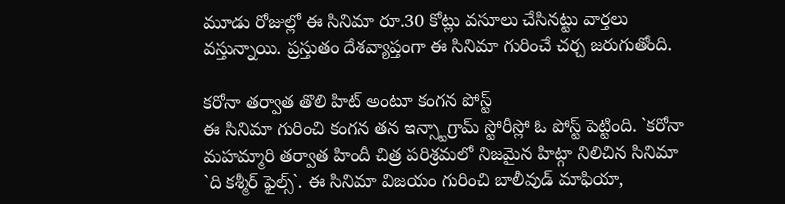మూడు రోజుల్లో ఈ సినిమా రూ.30 కోట్లు వసూలు చేసినట్టు వార్తలు వస్తున్నాయి. ప్రస్తుతం దేశవ్యాప్తంగా ఈ సినిమా గురించే చర్చ జరుగుతోంది.

కరోనా తర్వాత తొలి హిట్ అంటూ కంగన పోస్ట్
ఈ సినిమా గురించి కంగన తన ఇన్స్టాగ్రామ్ స్టోరీస్లో ఓ పోస్ట్ పెట్టింది. `కరోనా మహమ్మారి తర్వాత హిందీ చిత్ర పరిశ్రమలో నిజమైన హిట్గా నిలిచిన సినిమా `ది కశ్మీర్ ఫైల్స్`. ఈ సినిమా విజయం గురించి బాలీవుడ్ మాఫియా,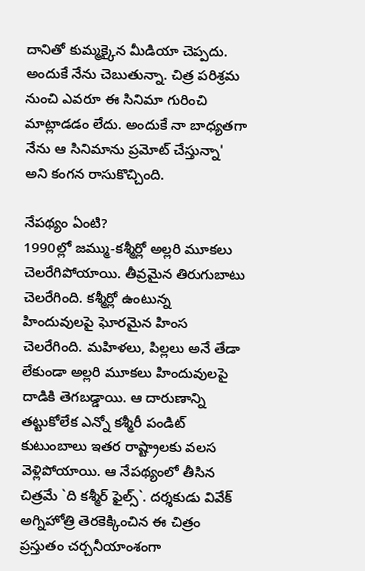దానితో కుమ్మక్కైన మీడియా చెప్పదు. అందుకే నేను చెబుతున్నా. చిత్ర పరిశ్రమ నుంచి ఎవరూ ఈ సినిమా గురించి మాట్లాడడం లేదు. అందుకే నా బాధ్యతగా నేను ఆ సినిమాను ప్రమోట్ చేస్తున్నా' అని కంగన రాసుకొచ్చింది.

నేపథ్యం ఏంటి?
1990ల్లో జమ్ము-కశ్మీర్లో అల్లరి మూకలు చెలరేగిపోయాయి. తీవ్రమైన తిరుగుబాటు చెలరేగింది. కశ్మీర్లో ఉంటున్న హిందువులపై ఘోరమైన హింస చెలరేగింది. మహిళలు, పిల్లలు అనే తేడా లేకుండా అల్లరి మూకలు హిందువులపై దాడికి తెగబడ్డాయి. ఆ దారుణాన్ని తట్టుకోలేక ఎన్నో కశ్మీరీ పండిట్ కుటుంబాలు ఇతర రాష్ట్రాలకు వలస వెళ్లిపోయాయి. ఆ నేపథ్యంలో తీసిన చిత్రమే `ది కశ్మీర్ ఫైల్స్`. దర్శకుడు వివేక్ అగ్నిహోత్రి తెరకెక్కించిన ఈ చిత్రం ప్రస్తుతం చర్చనీయాంశంగా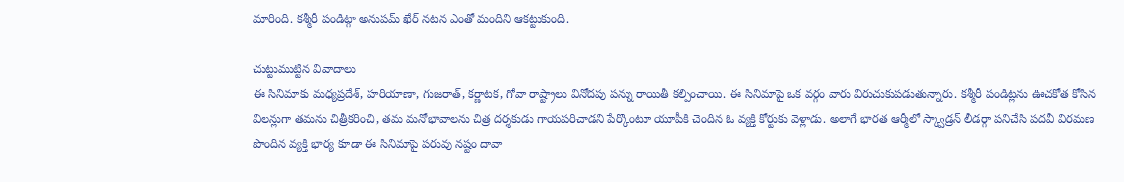మారింది. కశ్మీరీ పండిట్గా అనుపమ్ ఖేర్ నటన ఎంతో మందిని ఆకట్టుకుంది.

చుట్టుముట్టిన వివాదాలు
ఈ సినిమాకు మధ్యప్రదేశ్, హరియాణా, గుజరాత్, కర్ణాటక, గోవా రాష్ట్రాలు వినోదపు పన్ను రాయితీ కల్పించాయి. ఈ సినిమాపై ఒక వర్గం వారు విరుచుకుపడుతున్నారు. కశ్మీరీ పండిట్లను ఊచకోత కోసిన విలన్లుగా తమను చిత్రీకరించి, తమ మనోభావాలను చిత్ర దర్శకుడు గాయపరిచాడని పేర్కొంటూ యూపీకి చెందిన ఓ వ్యక్తి కోర్టుకు వెళ్లాడు. అలాగే భారత ఆర్మీలో స్క్వాడ్రన్ లీడర్గా పనిచేసి పదవీ విరమణ పొందిన వ్యక్తి భార్య కూడా ఈ సినిమాపై పరువు నష్టం దావా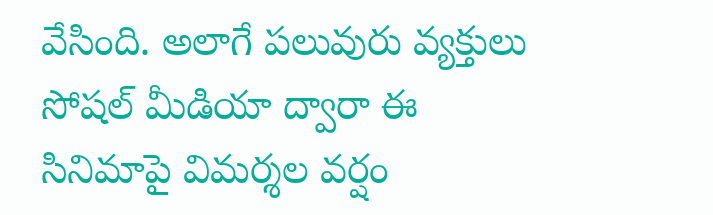వేసింది. అలాగే పలువురు వ్యక్తులు సోషల్ మీడియా ద్వారా ఈ సినిమాపై విమర్శల వర్షం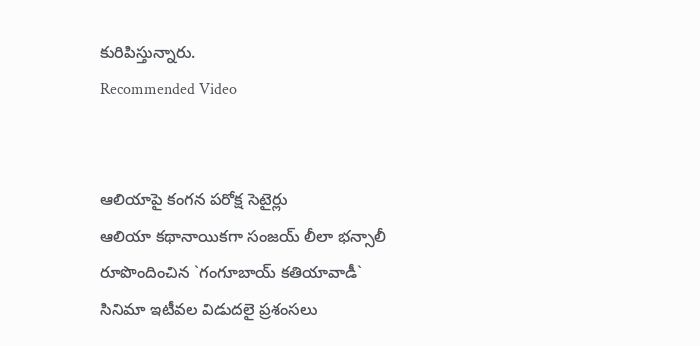కురిపిస్తున్నారు.
Recommended Video


ఆలియాపై కంగన పరోక్ష సెటైర్లు
ఆలియా కథానాయికగా సంజయ్ లీలా భన్సాలీ రూపొందించిన `గంగూబాయ్ కతియావాడీ` సినిమా ఇటీవల విడుదలై ప్రశంసలు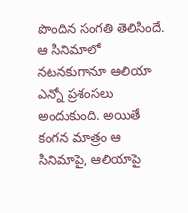పొందిన సంగతి తెలిసిందే. ఆ సినిమాలో నటనకుగానూ ఆలియా ఎన్నో ప్రశంసలు అందుకుంది. అయితే కంగన మాత్రం ఆ సినిమాపై, ఆలియాపై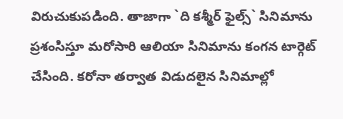విరుచుకుపడింది. తాజాగా `ది కశ్మీర్ ఫైల్స్` సినిమాను ప్రశంసిస్తూ మరోసారి ఆలియా సినిమాను కంగన టార్గెట్ చేసింది. కరోనా తర్వాత విడుదలైన సినిమాల్లో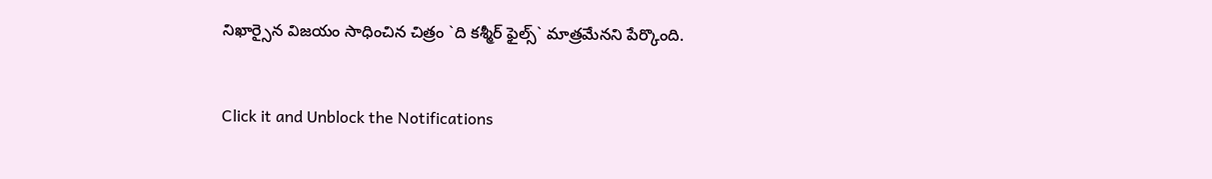నిఖార్సైన విజయం సాధించిన చిత్రం `ది కశ్మీర్ ఫైల్స్` మాత్రమేనని పేర్కొంది.


Click it and Unblock the Notifications